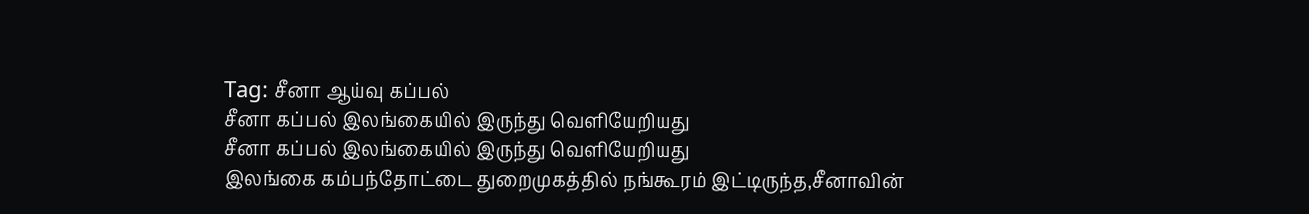Tag: சீனா ஆய்வு கப்பல்
சீனா கப்பல் இலங்கையில் இருந்து வெளியேறியது
சீனா கப்பல் இலங்கையில் இருந்து வெளியேறியது
இலங்கை கம்பந்தோட்டை துறைமுகத்தில் நங்கூரம் இட்டிருந்த,சீனாவின்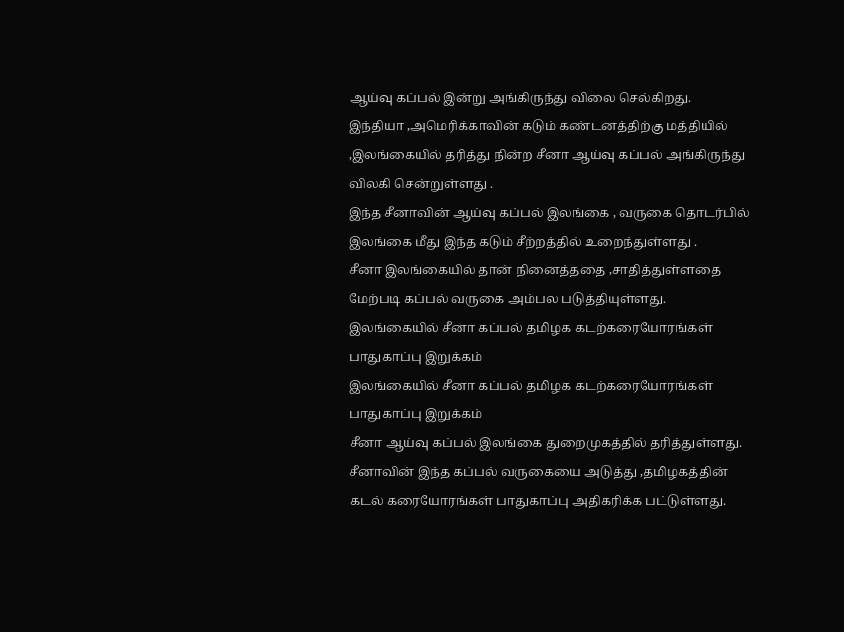ஆய்வு கப்பல் இன்று அங்கிருந்து விலை செல்கிறது.
இந்தியா ,அமெரிக்காவின் கடும் கண்டனத்திற்கு மத்தியில் ,இலங்கையில் தரித்து நின்ற சீனா ஆய்வு கப்பல் அங்கிருந்து விலகி சென்றுள்ளது .
இந்த சீனாவின் ஆய்வு கப்பல் இலங்கை , வருகை தொடர்பில் இலங்கை மீது இந்த கடும் சீற்றத்தில் உறைந்துள்ளது .
சீனா இலங்கையில் தான் நினைத்ததை ,சாதித்துள்ளதை மேற்படி கப்பல் வருகை அம்பல படுத்தியுள்ளது.
இலங்கையில் சீனா கப்பல் தமிழக கடற்கரையோரங்கள் பாதுகாப்பு இறுக்கம்
இலங்கையில் சீனா கப்பல் தமிழக கடற்கரையோரங்கள் பாதுகாப்பு இறுக்கம்
சீனா ஆய்வு கப்பல் இலங்கை துறைமுகத்தில் தரித்துள்ளது.
சீனாவின் இந்த கப்பல் வருகையை அடுத்து ,தமிழகத்தின் கடல் கரையோரங்கள் பாதுகாப்பு அதிகரிக்க பட்டுள்ளது.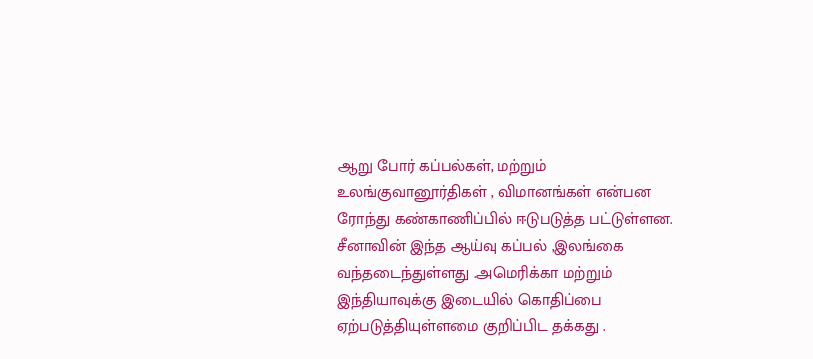ஆறு போர் கப்பல்கள், மற்றும் உலங்குவானூர்திகள் , விமானங்கள் என்பன ரோந்து கண்காணிப்பில் ஈடுபடுத்த பட்டுள்ளன.
சீனாவின் இந்த ஆய்வு கப்பல் ,இலங்கை வந்தடைந்துள்ளது .அமெரிக்கா மற்றும் இந்தியாவுக்கு இடையில் கொதிப்பை ஏற்படுத்தியுள்ளமை குறிப்பிட தக்கது .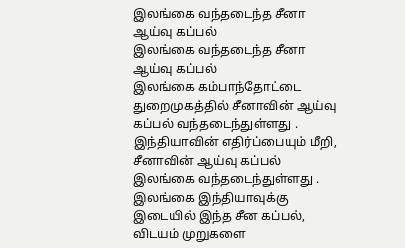இலங்கை வந்தடைந்த சீனா ஆய்வு கப்பல்
இலங்கை வந்தடைந்த சீனா ஆய்வு கப்பல்
இலங்கை கம்பாந்தோட்டை துறைமுகத்தில் சீனாவின் ஆய்வு கப்பல் வந்தடைந்துள்ளது .
இந்தியாவின் எதிர்ப்பையும் மீறி, சீனாவின் ஆய்வு கப்பல் இலங்கை வந்தடைந்துள்ளது .
இலங்கை இந்தியாவுக்கு இடையில் இந்த சீன கப்பல், விடயம் முறுகளை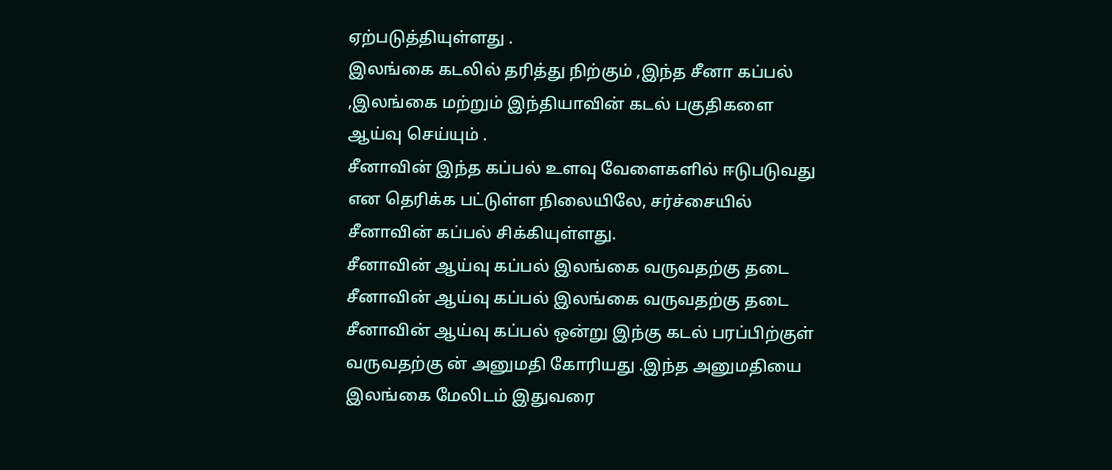ஏற்படுத்தியுள்ளது .
இலங்கை கடலில் தரித்து நிற்கும் ,இந்த சீனா கப்பல் ,இலங்கை மற்றும் இந்தியாவின் கடல் பகுதிகளை ஆய்வு செய்யும் .
சீனாவின் இந்த கப்பல் உளவு வேளைகளில் ஈடுபடுவது என தெரிக்க பட்டுள்ள நிலையிலே, சர்ச்சையில் சீனாவின் கப்பல் சிக்கியுள்ளது.
சீனாவின் ஆய்வு கப்பல் இலங்கை வருவதற்கு தடை
சீனாவின் ஆய்வு கப்பல் இலங்கை வருவதற்கு தடை
சீனாவின் ஆய்வு கப்பல் ஒன்று இந்கு கடல் பரப்பிற்குள் வருவதற்கு ன் அனுமதி கோரியது .இந்த அனுமதியை இலங்கை மேலிடம் இதுவரை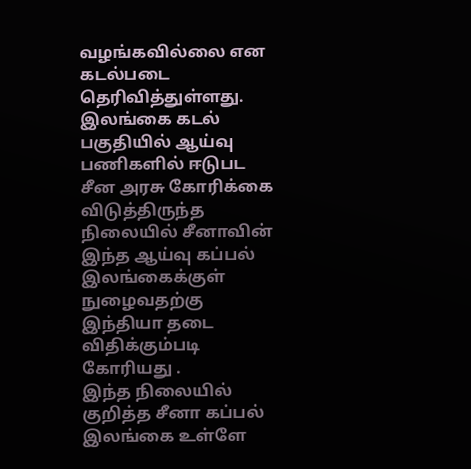வழங்கவில்லை என கடல்படை தெரிவித்துள்ளது.
இலங்கை கடல் பகுதியில் ஆய்வு பணிகளில் ஈடுபட சீன அரசு கோரிக்கை விடுத்திருந்த நிலையில் சீனாவின் இந்த ஆய்வு கப்பல் இலங்கைக்குள் நுழைவதற்கு இந்தியா தடை விதிக்கும்படி கோரியது .
இந்த நிலையில் குறித்த சீனா கப்பல் இலங்கை உள்ளே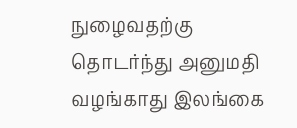நுழைவதற்கு தொடர்ந்து அனுமதி வழங்காது இலங்கை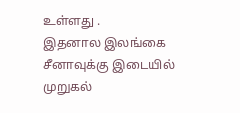உள்ளது .
இதனால இலங்கை சீனாவுக்கு இடையில் முறுகல்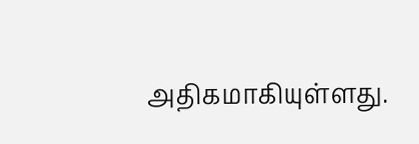அதிகமாகியுள்ளது.